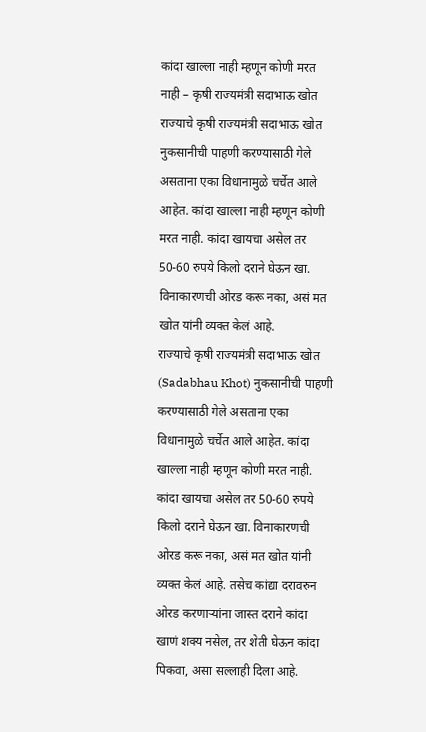कांदा खाल्ला नाही म्हणून कोणी मरत नाही – कृषी राज्यमंत्री सदाभाऊ खोत
राज्याचे कृषी राज्यमंत्री सदाभाऊ खोत नुकसानीची पाहणी करण्यासाठी गेले असताना एका विधानामुळे चर्चेत आले आहेत. कांदा खाल्ला नाही म्हणून कोणी मरत नाही. कांदा खायचा असेल तर 50-60 रुपये किलो दराने घेऊन खा. विनाकारणची ओरड करू नका, असं मत खोत यांनी व्यक्त केलं आहे.
राज्याचे कृषी राज्यमंत्री सदाभाऊ खोत (Sadabhau Khot) नुकसानीची पाहणी करण्यासाठी गेले असताना एका विधानामुळे चर्चेत आले आहेत. कांदा खाल्ला नाही म्हणून कोणी मरत नाही. कांदा खायचा असेल तर 50-60 रुपये किलो दराने घेऊन खा. विनाकारणची ओरड करू नका, असं मत खोत यांनी व्यक्त केलं आहे. तसेच कांद्या दरावरुन ओरड करणाऱ्यांना जास्त दराने कांदा खाणं शक्य नसेल, तर शेती घेऊन कांदा पिकवा, असा सल्लाही दिला आहे.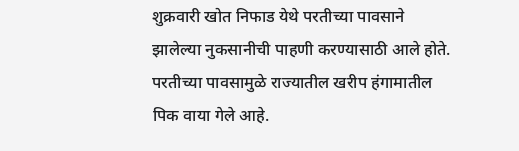शुक्रवारी खोत निफाड येथे परतीच्या पावसाने झालेल्या नुकसानीची पाहणी करण्यासाठी आले होते.
परतीच्या पावसामुळे राज्यातील खरीप हंगामातील पिक वाया गेले आहे.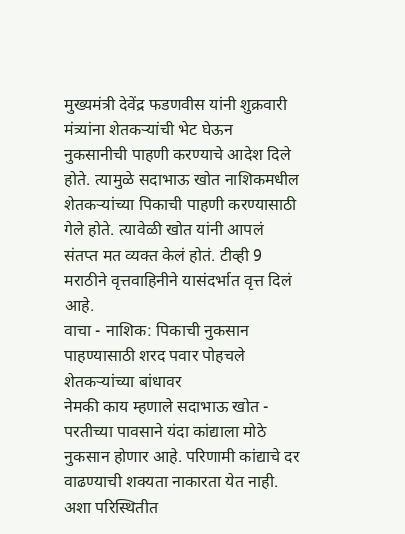मुख्यमंत्री देवेंद्र फडणवीस यांनी शुक्रवारी मंत्र्यांना शेतकऱ्यांची भेट घेऊन नुकसानीची पाहणी करण्याचे आदेश दिले होते. त्यामुळे सदाभाऊ खोत नाशिकमधील शेतकऱ्यांच्या पिकाची पाहणी करण्यासाठी गेले होते. त्यावेळी खोत यांनी आपलं संतप्त मत व्यक्त केलं होतं. टीव्ही 9 मराठीने वृत्तवाहिनीने यासंदर्भात वृत्त दिलं आहे.
वाचा - नाशिक: पिकाची नुकसान पाहण्यासाठी शरद पवार पोहचले शेतकऱ्यांच्या बांधावर
नेमकी काय म्हणाले सदाभाऊ खोत -
परतीच्या पावसाने यंदा कांद्याला मोठे नुकसान होणार आहे. परिणामी कांद्याचे दर वाढण्याची शक्यता नाकारता येत नाही. अशा परिस्थितीत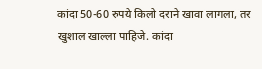कांदा 50-60 रुपये किलो दराने खावा लागला, तर खुशाल खाल्ला पाहिजे. कांदा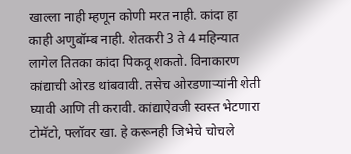खाल्ला नाही म्हणून कोणी मरत नाही. कांदा हा काही अणुबॉम्ब नाही. शेतकरी 3 ते 4 महिन्यात लागेल तितका कांदा पिकवू शकतो. विनाकारण कांद्याची ओरड थांबवावी. तसेच ओरडणाऱ्यांनी शेती घ्यावी आणि ती करावी. कांद्याऐवजी स्वस्त भेटणारा टोमॅटो, फ्लॉवर खा. हे करूनही जिभेचे चोचले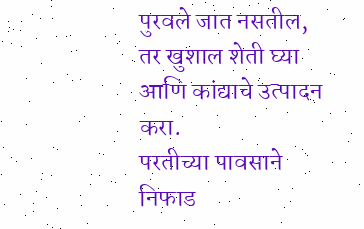पुरवले जात नसतील, तर खुशाल शेती घ्या आणि कांद्याचे उत्पादन करा.
परतीच्या पावसाने निफाड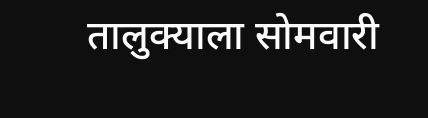तालुक्याला सोमवारी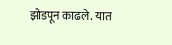झोडपून काढले. यात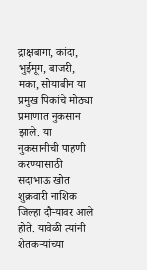द्राक्षबागा, कांदा, भुईमूग, बाजरी, मका, सोयाबीन या प्रमुख पिकांचे मोठ्या प्रमाणात नुकसान झाले. या नुकसानीची पाहणी करण्यासाठी सदाभाऊ खोत शुक्रवारी नाशिक जिल्हा दौऱ्यावर आले होते. यावेळी त्यांनी शेतकऱ्यांच्या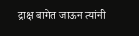द्राक्ष बागेत जाऊन त्यांनी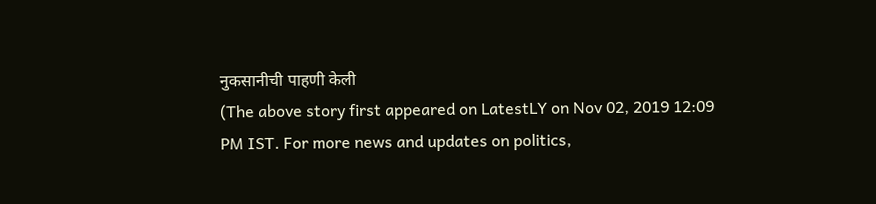नुकसानीची पाहणी केली
(The above story first appeared on LatestLY on Nov 02, 2019 12:09 PM IST. For more news and updates on politics,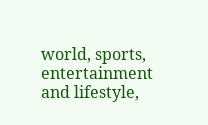world, sports, entertainment and lifestyle,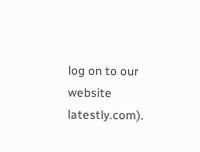log on to our website latestly.com).